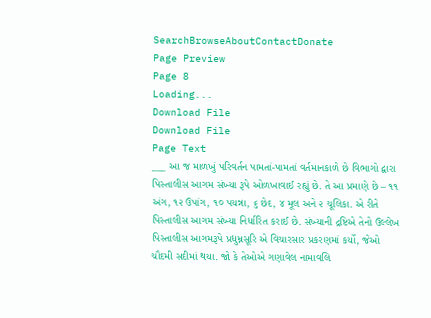SearchBrowseAboutContactDonate
Page Preview
Page 8
Loading...
Download File
Download File
Page Text
___ આ જ માળખું પરિવર્તન પામતાં-પામતાં વર્તમાનકાળે છે વિભાગો દ્વારા પિસ્તાલીસ આગમ સંખ્યા રૂપે ઓળખાવાઈ રહ્યું છે. તે આ પ્રમાણે છે – ૧૧ અંગ, ૧૨ ઉપાંગ, ૧૦ પયન્ના, ૬ છેદ, ૪ મૂલ અને ૨ ચૂલિકા. એ રીતે પિસ્તાલીસ આગમ સંખ્યા નિર્ધારિત કરાઈ છે. સંખ્યાની દ્રષ્ટિએ તેનો ઉલ્લેખ પિસ્તાલીસ આગમરૂપે પ્રદ્યુમ્નસૂરિ એ વિચારસાર પ્રકરણમાં કર્યો, જેઓ ચૌદમી સદીમાં થયા. જો કે તેઓએ ગણાવેલ નામાવલિ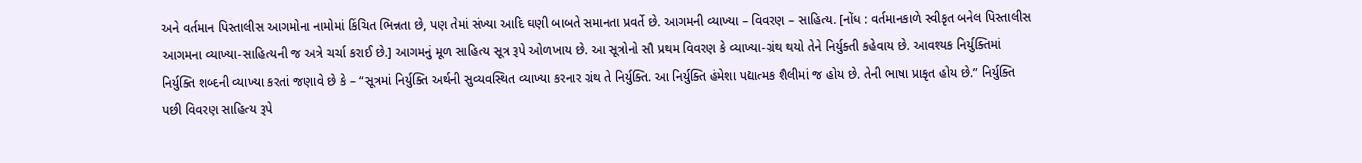અને વર્તમાન પિસ્તાલીસ આગમોના નામોમાં કિંચિત ભિન્નતા છે, પણ તેમાં સંખ્યા આદિ ઘણી બાબતે સમાનતા પ્રવર્તે છે. આગમની વ્યાખ્યા – વિવરણ – સાહિત્ય. [નોંધ : વર્તમાનકાળે સ્વીકૃત બનેલ પિસ્તાલીસ આગમના વ્યાખ્યા-સાહિત્યની જ અત્રે ચર્ચા કરાઈ છે.] આગમનું મૂળ સાહિત્ય સૂત્ર રૂપે ઓળખાય છે. આ સૂત્રોનો સૌ પ્રથમ વિવરણ કે વ્યાખ્યા-ગ્રંથ થયો તેને નિર્યુક્તી કહેવાય છે. આવશ્યક નિર્યુક્તિમાં નિર્યુક્તિ શબ્દની વ્યાખ્યા કરતાં જણાવે છે કે – “સૂત્રમાં નિર્યુક્તિ અર્થની સુવ્યવસ્થિત વ્યાખ્યા કરનાર ગ્રંથ તે નિર્યુક્તિ. આ નિર્યુક્તિ હંમેશા પદ્યાત્મક શૈલીમાં જ હોય છે. તેની ભાષા પ્રાકૃત હોય છે.” નિર્યુક્તિ પછી વિવરણ સાહિત્ય રૂપે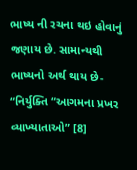ભાષ્ય ની રચના થઇ હોવાનું જણાય છે. સામાન્યથી ભાષ્યનો અર્થ થાય છે- “નિર્યુક્તિ “આગમના પ્રખર વ્યાખ્યાતાઓ” [8]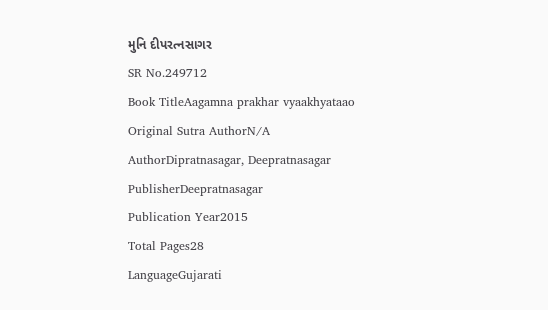મુનિ દીપરત્નસાગર
SR No.249712
Book TitleAagamna prakhar vyaakhyataao
Original Sutra AuthorN/A
AuthorDipratnasagar, Deepratnasagar
PublisherDeepratnasagar
Publication Year2015
Total Pages28
LanguageGujarati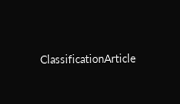ClassificationArticle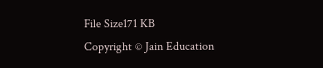File Size171 KB
Copyright © Jain Education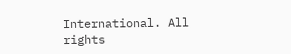International. All rights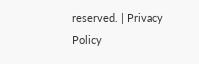reserved. | Privacy Policy